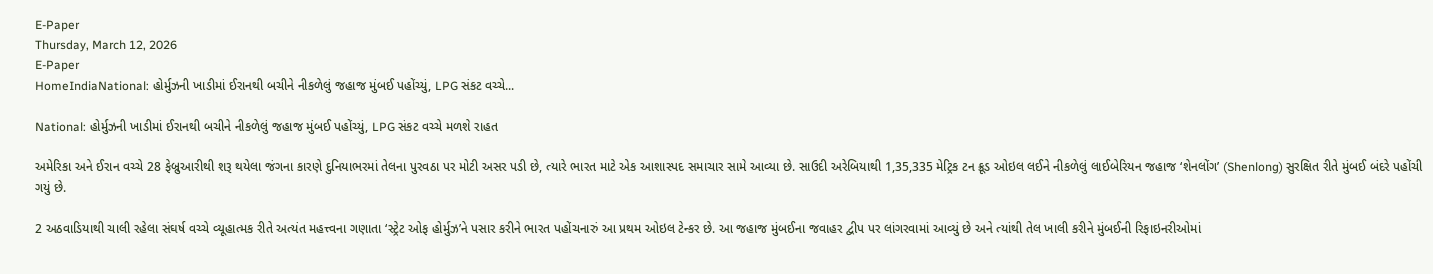E-Paper
Thursday, March 12, 2026
E-Paper
HomeIndiaNational: હોર્મુઝની ખાડીમાં ઈરાનથી બચીને નીકળેલું જહાજ મુંબઈ પહોંચ્યું, LPG સંકટ વચ્ચે...

National: હોર્મુઝની ખાડીમાં ઈરાનથી બચીને નીકળેલું જહાજ મુંબઈ પહોંચ્યું, LPG સંકટ વચ્ચે મળશે રાહત

અમેરિકા અને ઈરાન વચ્ચે 28 ફેબ્રુઆરીથી શરૂ થયેલા જંગના કારણે દુનિયાભરમાં તેલના પુરવઠા પર મોટી અસર પડી છે, ત્યારે ભારત માટે એક આશાસ્પદ સમાચાર સામે આવ્યા છે. સાઉદી અરેબિયાથી 1,35,335 મેટ્રિક ટન ક્રૂડ ઓઇલ લઈને નીકળેલું લાઈબેરિયન જહાજ ‘શેનલોંગ’ (Shenlong) સુરક્ષિત રીતે મુંબઈ બંદરે પહોંચી ગયું છે.

2 અઠવાડિયાથી ચાલી રહેલા સંઘર્ષ વચ્ચે વ્યૂહાત્મક રીતે અત્યંત મહત્ત્વના ગણાતા ‘સ્ટ્રેટ ઓફ હોર્મુઝ’ને પસાર કરીને ભારત પહોંચનારું આ પ્રથમ ઓઇલ ટેન્કર છે. આ જહાજ મુંબઈના જવાહર દ્વીપ પર લાંગરવામાં આવ્યું છે અને ત્યાંથી તેલ ખાલી કરીને મુંબઈની રિફાઇનરીઓમાં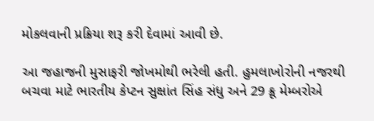મોકલવાની પ્રક્રિયા શરૂ કરી દેવામાં આવી છે.

આ જહાજની મુસાફરી જોખમોથી ભરેલી હતી. હુમલાખોરોની નજરથી બચવા માટે ભારતીય કેપ્ટન સુક્ષાંત સિંહ સંધુ અને 29 ક્રૂ મેમ્બરોએ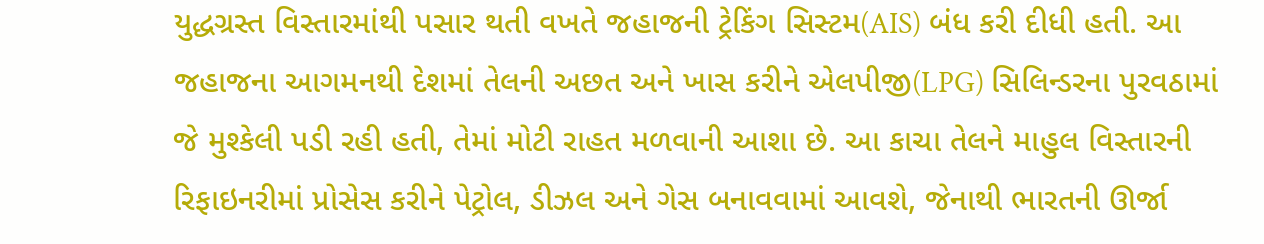યુદ્ધગ્રસ્ત વિસ્તારમાંથી પસાર થતી વખતે જહાજની ટ્રેકિંગ સિસ્ટમ(AIS) બંધ કરી દીધી હતી. આ જહાજના આગમનથી દેશમાં તેલની અછત અને ખાસ કરીને એલપીજી(LPG) સિલિન્ડરના પુરવઠામાં જે મુશ્કેલી પડી રહી હતી, તેમાં મોટી રાહત મળવાની આશા છે. આ કાચા તેલને માહુલ વિસ્તારની રિફાઇનરીમાં પ્રોસેસ કરીને પેટ્રોલ, ડીઝલ અને ગેસ બનાવવામાં આવશે, જેનાથી ભારતની ઊર્જા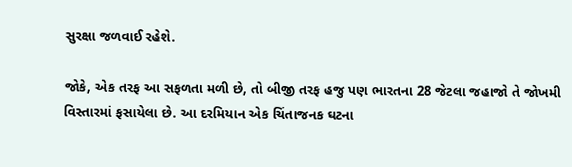સુરક્ષા જળવાઈ રહેશે.

જોકે, એક તરફ આ સફળતા મળી છે, તો બીજી તરફ હજુ પણ ભારતના 28 જેટલા જહાજો તે જોખમી વિસ્તારમાં ફસાયેલા છે. આ દરમિયાન એક ચિંતાજનક ઘટના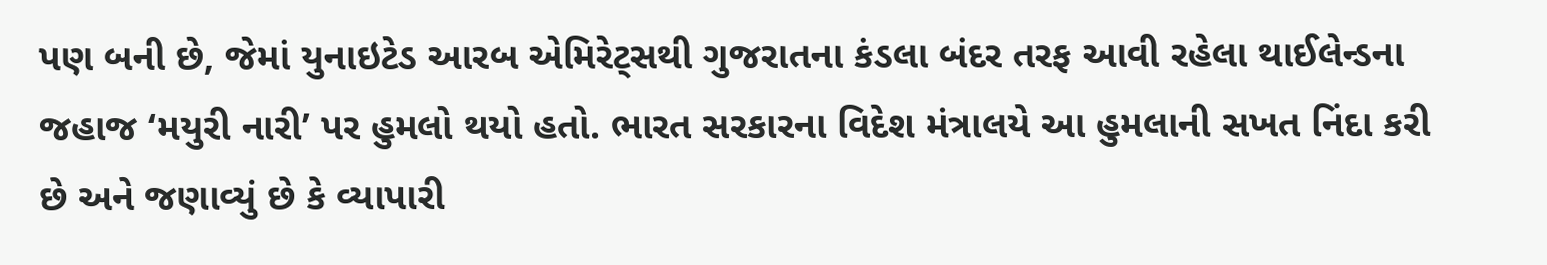પણ બની છે, જેમાં યુનાઇટેડ આરબ એમિરેટ્સથી ગુજરાતના કંડલા બંદર તરફ આવી રહેલા થાઈલેન્ડના જહાજ ‘મયુરી નારી’ પર હુમલો થયો હતો. ભારત સરકારના વિદેશ મંત્રાલયે આ હુમલાની સખત નિંદા કરી છે અને જણાવ્યું છે કે વ્યાપારી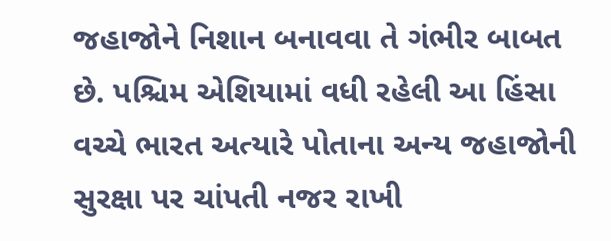જહાજોને નિશાન બનાવવા તે ગંભીર બાબત છે. પશ્ચિમ એશિયામાં વધી રહેલી આ હિંસા વચ્ચે ભારત અત્યારે પોતાના અન્ય જહાજોની સુરક્ષા પર ચાંપતી નજર રાખી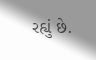રહ્યું છે.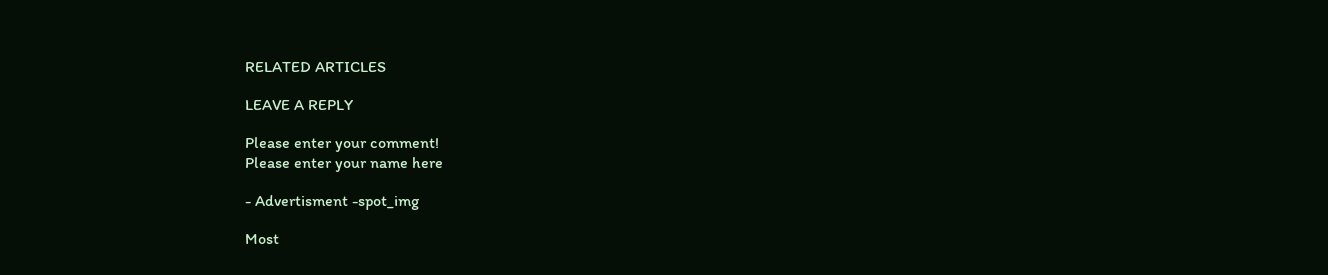RELATED ARTICLES

LEAVE A REPLY

Please enter your comment!
Please enter your name here

- Advertisment -spot_img

Most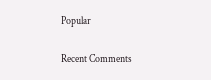Popular

Recent Comments